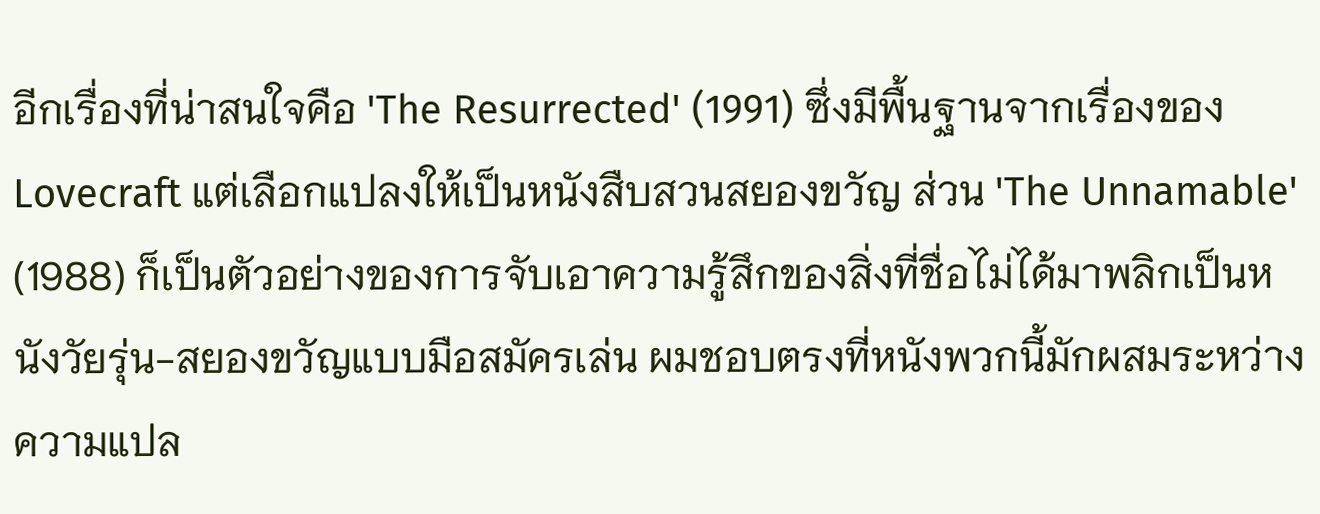อีกเรื่องที่น่าสนใจคือ 'The Resurrected' (1991) ซึ่งมีพื้นฐานจากเรื่องของ Lovecraft แต่เลือกแปลงให้เป็นหนังสืบสวนสยองขวัญ ส่วน 'The Unnamable' (1988) ก็เป็นตัวอย่างของการจับเอาความรู้สึกของสิ่งที่ชื่อไม่ได้มาพลิกเป็นหนังวัยรุ่น-สยองขวัญแบบมือสมัครเล่น ผมชอบตรงที่หนังพวกนี้มักผสมระหว่างความแปล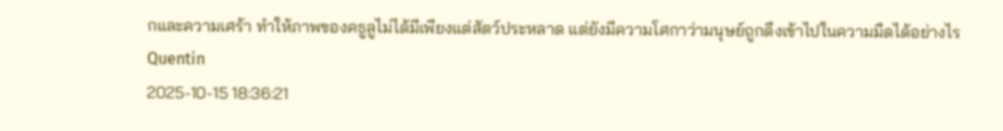กและความเศร้า ทำให้ภาพของคธูลูไม่ได้มีเพียงแต่สัตว์ประหลาด แต่ยังมีความโศกาว่ามนุษย์ถูกดึงเข้าไปในความมืดได้อย่างไร
Quentin
2025-10-15 18:36:21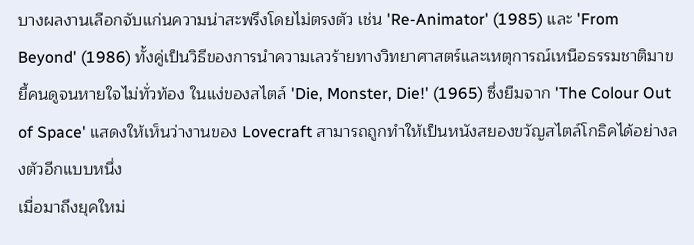บางผลงานเลือกจับแก่นความน่าสะพรึงโดยไม่ตรงตัว เช่น 'Re-Animator' (1985) และ 'From Beyond' (1986) ทั้งคู่เป็นวิธีของการนำความเลวร้ายทางวิทยาศาสตร์และเหตุการณ์เหนือธรรมชาติมาขยี้คนดูจนหายใจไม่ทั่วท้อง ในแง่ของสไตล์ 'Die, Monster, Die!' (1965) ซึ่งยืมจาก 'The Colour Out of Space' แสดงให้เห็นว่างานของ Lovecraft สามารถถูกทำให้เป็นหนังสยองขวัญสไตล์โกธิคได้อย่างลงตัวอีกแบบหนึ่ง
เมื่อมาถึงยุคใหม่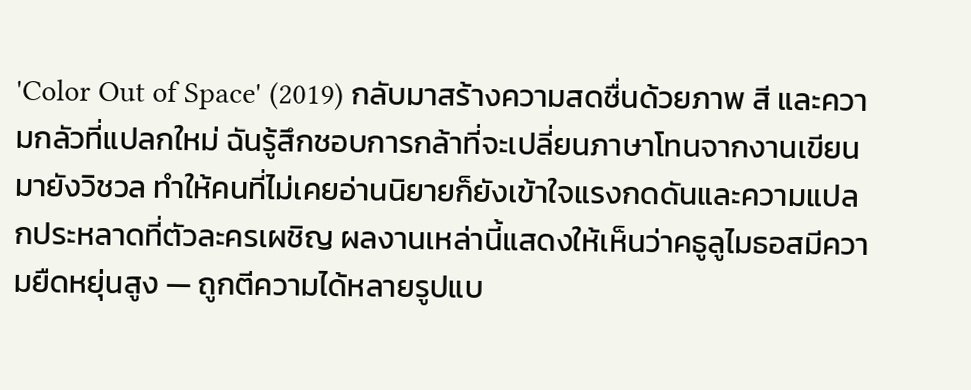'Color Out of Space' (2019) กลับมาสร้างความสดชื่นด้วยภาพ สี และความกลัวที่แปลกใหม่ ฉันรู้สึกชอบการกล้าที่จะเปลี่ยนภาษาโทนจากงานเขียนมายังวิชวล ทำให้คนที่ไม่เคยอ่านนิยายก็ยังเข้าใจแรงกดดันและความแปลกประหลาดที่ตัวละครเผชิญ ผลงานเหล่านี้แสดงให้เห็นว่าคธูลูไมธอสมีความยืดหยุ่นสูง — ถูกตีความได้หลายรูปแบ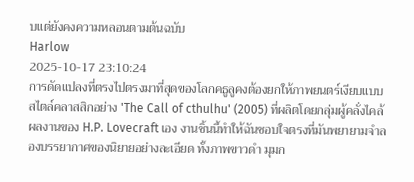บแต่ยังคงความหลอนตามต้นฉบับ
Harlow
2025-10-17 23:10:24
การดัดแปลงที่ตรงไปตรงมาที่สุดของโลกคธูลูคงต้องยกให้ภาพยนตร์เงียบแบบสไตล์คลาสสิกอย่าง 'The Call of cthulhu' (2005) ที่ผลิตโดยกลุ่มผู้คลั่งไคล้ผลงานของ H.P. Lovecraft เอง งานชิ้นนี้ทำให้ฉันชอบใจตรงที่มันพยายามจำลองบรรยากาศของนิยายอย่างละเอียด ทั้งภาพขาวดำ มุมก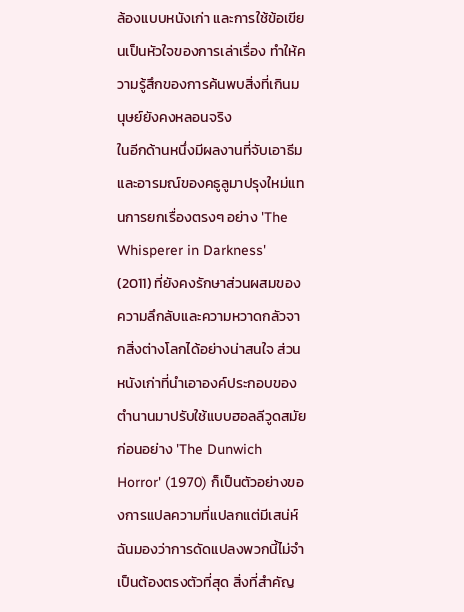ล้องแบบหนังเก่า และการใช้ข้อเขียนเป็นหัวใจของการเล่าเรื่อง ทำให้ความรู้สึกของการค้นพบสิ่งที่เกินมนุษย์ยังคงหลอนจริง
ในอีกด้านหนึ่งมีผลงานที่จับเอาธีมและอารมณ์ของคธูลูมาปรุงใหม่แทนการยกเรื่องตรงๆ อย่าง 'The Whisperer in Darkness' (2011) ที่ยังคงรักษาส่วนผสมของความลึกลับและความหวาดกลัวจากสิ่งต่างโลกได้อย่างน่าสนใจ ส่วนหนังเก่าที่นำเอาองค์ประกอบของตำนานมาปรับใช้แบบฮอลลีวูดสมัยก่อนอย่าง 'The Dunwich Horror' (1970) ก็เป็นตัวอย่างของการแปลความที่แปลกแต่มีเสน่ห์ ฉันมองว่าการดัดแปลงพวกนี้ไม่จำเป็นต้องตรงตัวที่สุด สิ่งที่สำคัญ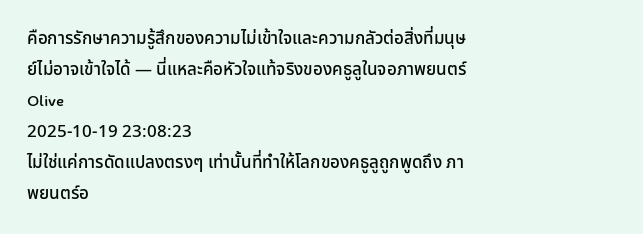คือการรักษาความรู้สึกของความไม่เข้าใจและความกลัวต่อสิ่งที่มนุษย์ไม่อาจเข้าใจได้ — นี่แหละคือหัวใจแท้จริงของคธูลูในจอภาพยนตร์
Olive
2025-10-19 23:08:23
ไม่ใช่แค่การดัดแปลงตรงๆ เท่านั้นที่ทำให้โลกของคธูลูถูกพูดถึง ภาพยนตร์อ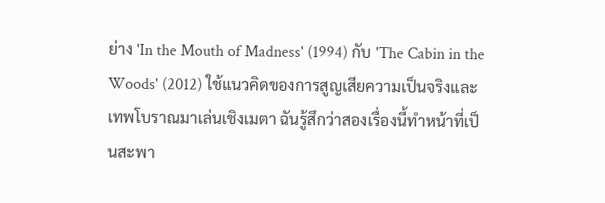ย่าง 'In the Mouth of Madness' (1994) กับ 'The Cabin in the Woods' (2012) ใช้แนวคิดของการสูญเสียความเป็นจริงและเทพโบราณมาเล่นเชิงเมตา ฉันรู้สึกว่าสองเรื่องนี้ทำหน้าที่เป็นสะพา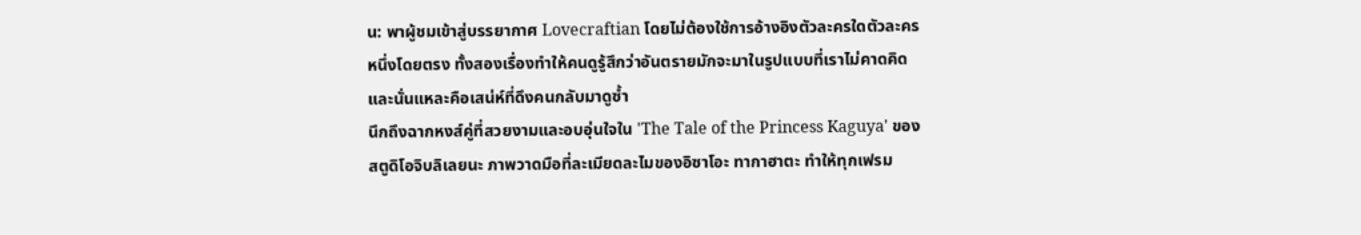น: พาผู้ชมเข้าสู่บรรยากาศ Lovecraftian โดยไม่ต้องใช้การอ้างอิงตัวละครใดตัวละครหนึ่งโดยตรง ทั้งสองเรื่องทำให้คนดูรู้สึกว่าอันตรายมักจะมาในรูปแบบที่เราไม่คาดคิด และนั่นแหละคือเสน่ห์ที่ดึงคนกลับมาดูซ้ำ
นึกถึงฉากหงส์คู่ที่สวยงามและอบอุ่นใจใน 'The Tale of the Princess Kaguya' ของสตูดิโอจิบลิเลยนะ ภาพวาดมือที่ละเมียดละไมของอิซาโอะ ทากาฮาตะ ทำให้ทุกเฟรม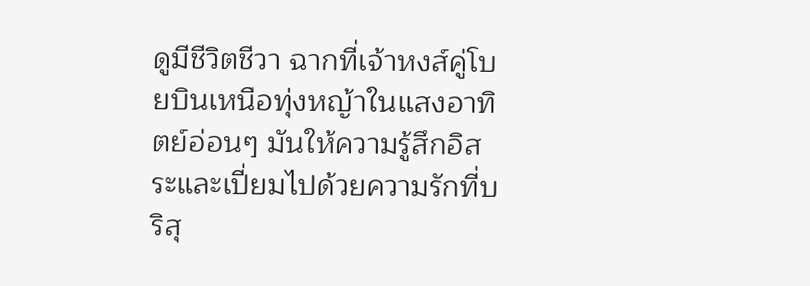ดูมีชีวิตชีวา ฉากที่เจ้าหงส์คู่โบยบินเหนือทุ่งหญ้าในแสงอาทิตย์อ่อนๆ มันให้ความรู้สึกอิสระและเปี่ยมไปด้วยความรักที่บริสุ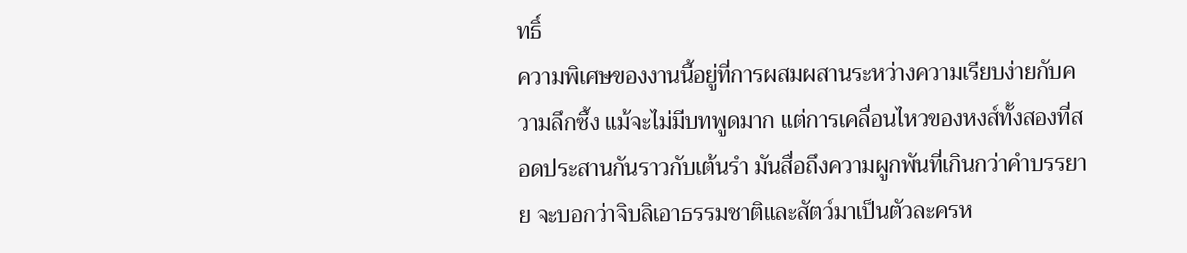ทธิ์
ความพิเศษของงานนี้อยู่ที่การผสมผสานระหว่างความเรียบง่ายกับความลึกซึ้ง แม้จะไม่มีบทพูดมาก แต่การเคลื่อนไหวของหงส์ทั้งสองที่สอดประสานกันราวกับเต้นรำ มันสื่อถึงความผูกพันที่เกินกว่าคำบรรยาย จะบอกว่าจิบลิเอาธรรมชาติและสัตว์มาเป็นตัวละครห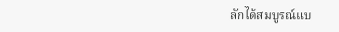ลักได้สมบูรณ์แบ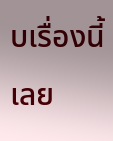บเรื่องนี้เลย